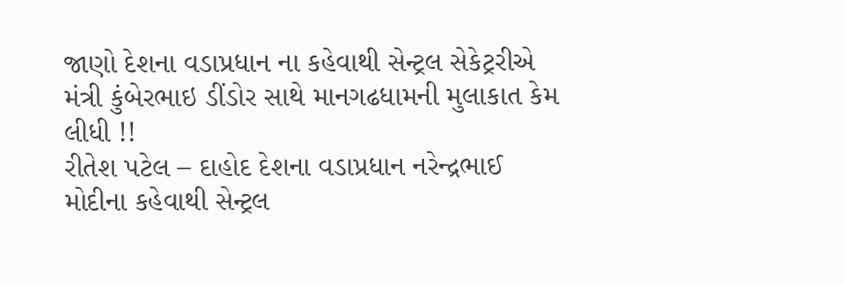જાણો દેશના વડાપ્રધાન ના કહેવાથી સેન્ટ્રલ સેકેટ્રરીએ મંત્રી કુંબેરભાઇ ડીંડોર સાથે માનગઢધામની મુલાકાત કેમ લીધી !!
રીતેશ પટેલ – દાહોદ દેશના વડાપ્રધાન નરેન્દ્રભાઈ મોદીના કહેવાથી સેન્ટ્રલ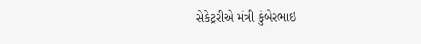સેકેટ્રરીએ મંત્રી કુંબેરભાઇ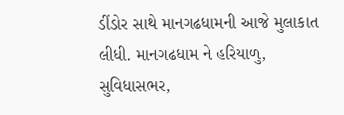ડીંડોર સાથે માનગઢધામની આજે મુલાકાત લીધી. માનગઢધામ ને હરિયાળુ, સુવિધાસભર,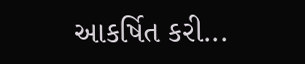આકર્ષિત કરી...